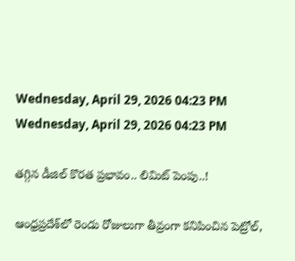Wednesday, April 29, 2026 04:23 PM
Wednesday, April 29, 2026 04:23 PM

తగ్గిన డీజిల్‌ కొరత ప్రభావం.. లిమిట్‌ పెంపు..!

ఆంధ్రప్రదేశ్‌లో రెండు రోజులుగా తీవ్రంగా కనిపించిన పెట్రోల్,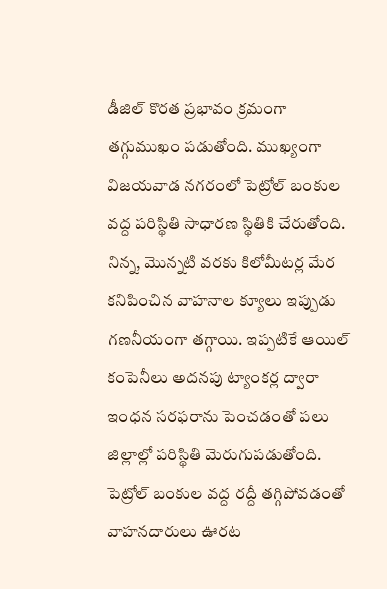డీజిల్ కొరత ప్రభావం క్రమంగా తగ్గుముఖం పడుతోంది. ముఖ్యంగా విజయవాడ నగరంలో పెట్రోల్ బంకుల వద్ద పరిస్థితి సాధారణ స్థితికి చేరుతోంది. నిన్న, మొన్నటి వరకు కిలోమీటర్ల మేర కనిపించిన వాహనాల క్యూలు ఇప్పుడు గణనీయంగా తగ్గాయి. ఇప్పటికే ఆయిల్ కంపెనీలు అదనపు ట్యాంకర్ల ద్వారా ఇంధన సరఫరాను పెంచడంతో పలు జిల్లాల్లో పరిస్థితి మెరుగుపడుతోంది. పెట్రోల్ బంకుల వద్ద రద్దీ తగ్గిపోవడంతో వాహనదారులు ఊరట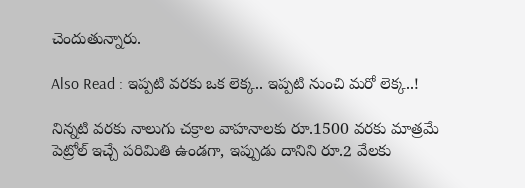చెందుతున్నారు.

Also Read : ఇప్పటి వరకు ఒక లెక్క.. ఇప్పటి నుంచి మరో లెక్క..!

నిన్నటి వరకు నాలుగు చక్రాల వాహనాలకు రూ.1500 వరకు మాత్రమే పెట్రోల్ ఇచ్చే పరిమితి ఉండగా, ఇప్పుడు దానిని రూ.2 వేలకు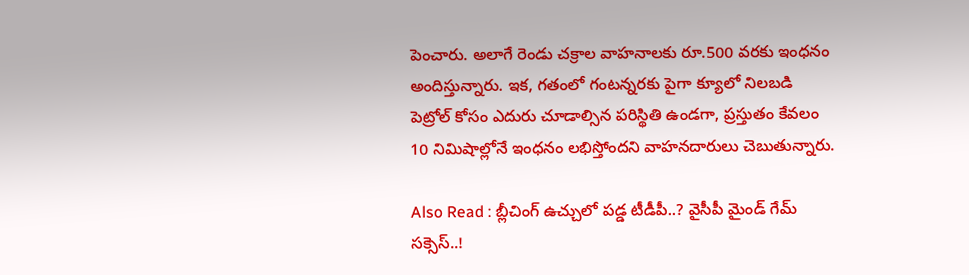పెంచారు. అలాగే రెండు చక్రాల వాహనాలకు రూ.500 వరకు ఇంధనం అందిస్తున్నారు. ఇక, గతంలో గంటన్నరకు పైగా క్యూలో నిలబడి పెట్రోల్ కోసం ఎదురు చూడాల్సిన పరిస్థితి ఉండగా, ప్రస్తుతం కేవలం 10 నిమిషాల్లోనే ఇంధనం లభిస్తోందని వాహనదారులు చెబుతున్నారు.

Also Read : బ్లీచింగ్ ఉచ్చులో పడ్డ టీడీపీ..? వైసీపీ మైండ్ గేమ్ సక్సెస్..!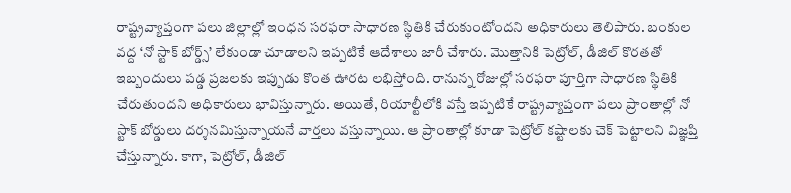రాష్ట్రవ్యాప్తంగా పలు జిల్లాల్లో ఇంధన సరఫరా సాధారణ స్థితికి చేరుకుంటోందని అధికారులు తెలిపారు. బంకుల వద్ద ‘నో స్టాక్‌ బోర్డ్స్’ లేకుండా చూడాలని ఇప్పటికే ఆదేశాలు జారీ చేశారు. మొత్తానికి పెట్రోల్, డీజిల్ కొరతతో ఇబ్బందులు పడ్డ ప్రజలకు ఇప్పుడు కొంత ఊరట లభిస్తోంది. రానున్న రోజుల్లో సరఫరా పూర్తిగా సాధారణ స్థితికి చేరుతుందని అధికారులు భావిస్తున్నారు. అయితే, రియాల్టీలోకి వస్తే ఇప్పటికే రాష్ట్రవ్యాప్తంగా పలు ప్రాంతాల్లో నో స్టాక్‌ బోర్డులు దర్శనమిస్తున్నాయనే వార్తలు వస్తున్నాయి. ఆ ప్రాంతాల్లో కూడా పెట్రోల్ కష్టాలకు చెక్‌ పెట్టాలని విజ్ఞప్తి చేస్తున్నారు. కాగా, పెట్రోల్‌, డీజిల్‌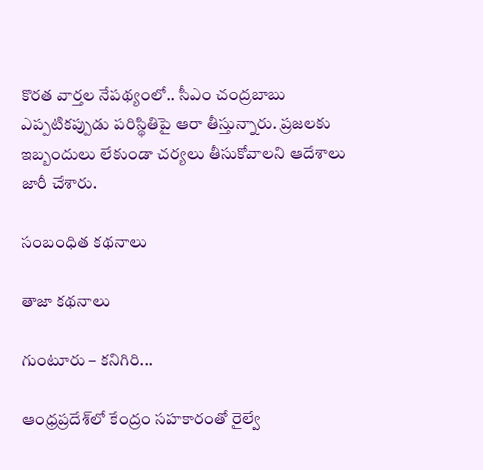కొరత వార్తల నేపథ్యంలో.. సీఎం చంద్రబాబు ఎప్పటికప్పుడు పరిస్థితిపై ఆరా తీస్తున్నారు. ప్రజలకు ఇబ్బందులు లేకుండా చర్యలు తీసుకోవాలని ఆదేశాలు జారీ చేశారు.

సంబంధిత కథనాలు

తాజా కథనాలు

గుంటూరు – కనిగిరి...

ఆంధ్రప్రదేశ్‌లో కేంద్రం సహకారంతో రైల్వే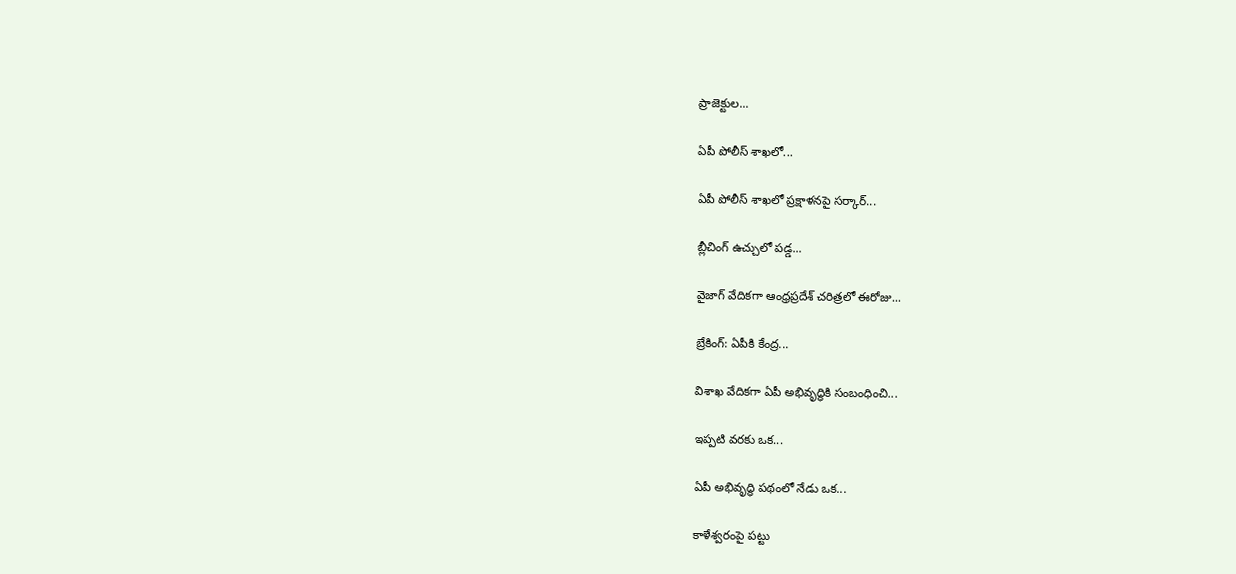ప్రాజెక్టుల...

ఏపీ పోలీస్ శాఖలో...

ఏపీ పోలీస్ శాఖలో ప్రక్షాళనపై సర్కార్...

బ్లీచింగ్ ఉచ్చులో పడ్డ...

వైజాగ్ వేదికగా ఆంధ్రప్రదేశ్ చరిత్రలో ఈరోజు...

బ్రేకింగ్: ఏపీకి కేంద్ర...

విశాఖ వేదికగా ఏపీ అభివృద్ధికి సంబంధించి...

ఇప్పటి వరకు ఒక...

ఏపీ అభివృద్ధి పథంలో నేడు ఒక...

కాళేశ్వరంపై పట్టు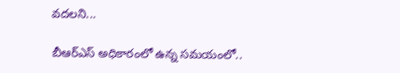వదలని...

బీఆర్ఎస్ అధికారంలో ఉన్న సమయంలో..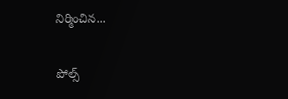నిర్మించిన...

పోల్స్